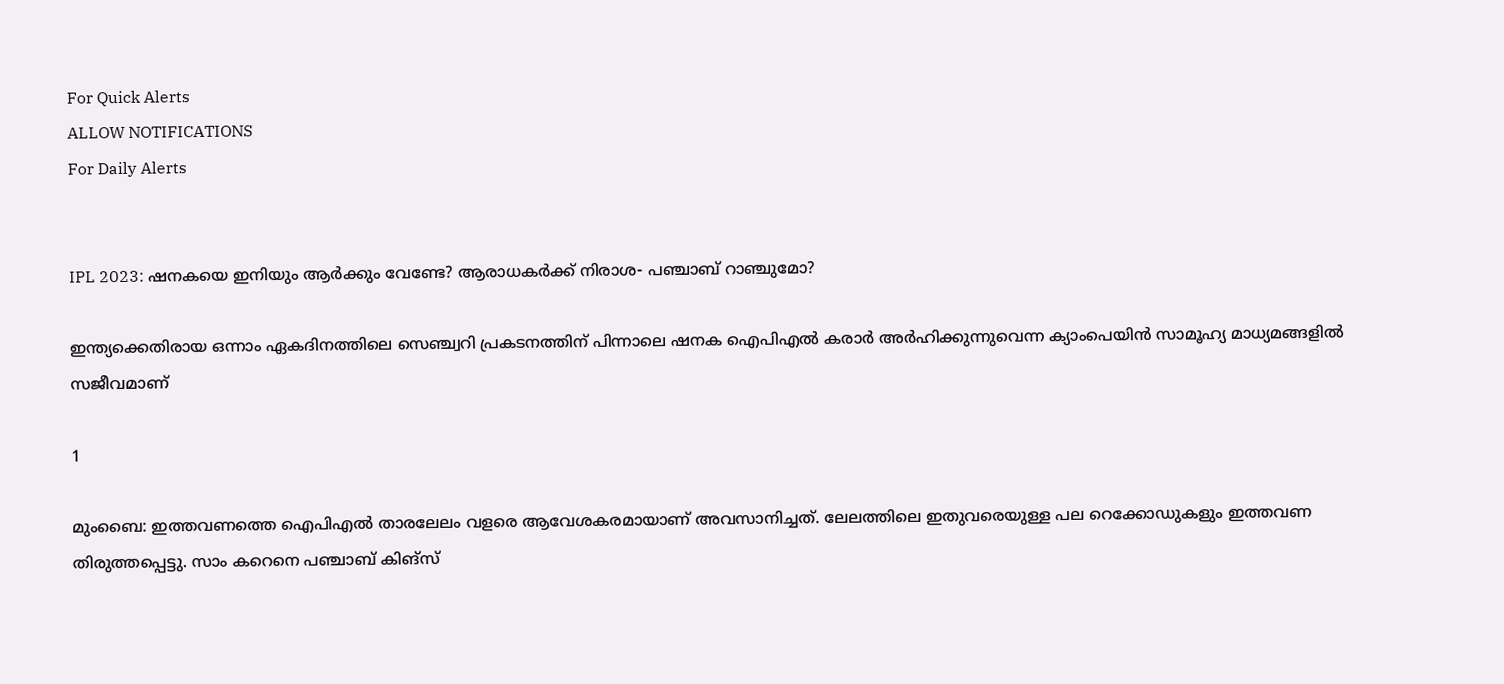For Quick Alerts
ALLOW NOTIFICATIONS
For Daily Alerts


IPL 2023: ഷനകയെ ഇനിയും ആര്‍ക്കും വേണ്ടേ? ആരാധകര്‍ക്ക് നിരാശ- പഞ്ചാബ് റാഞ്ചുമോ?

ഇന്ത്യക്കെതിരായ ഒന്നാം ഏകദിനത്തിലെ സെഞ്ച്വറി പ്രകടനത്തിന് പിന്നാലെ ഷനക ഐപിഎല്‍ കരാര്‍ അര്‍ഹിക്കുന്നുവെന്ന ക്യാംപെയിന്‍ സാമൂഹ്യ മാധ്യമങ്ങളില്‍ സജീവമാണ്

1

മുംബൈ: ഇത്തവണത്തെ ഐപിഎല്‍ താരലേലം വളരെ ആവേശകരമായാണ് അവസാനിച്ചത്. ലേലത്തിലെ ഇതുവരെയുള്ള പല റെക്കോഡുകളും ഇത്തവണ തിരുത്തപ്പെട്ടു. സാം കറെനെ പഞ്ചാബ് കിങ്‌സ്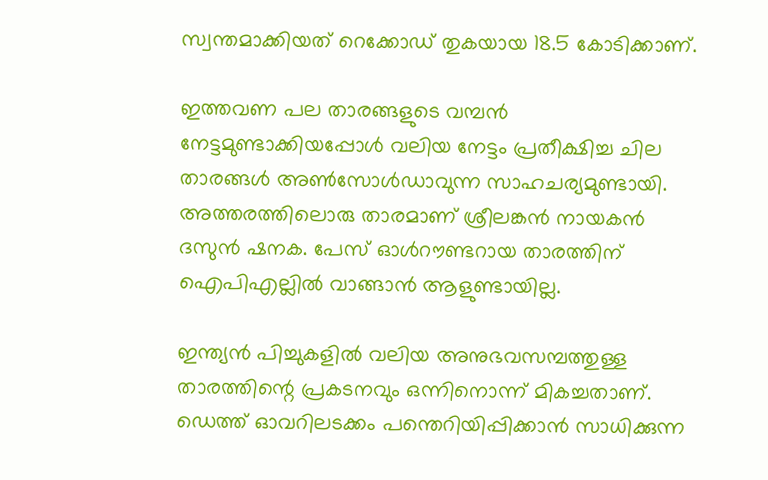സ്വന്തമാക്കിയത് റെക്കോഡ് തുകയായ 18.5 കോടിക്കാണ്.

ഇത്തവണ പല താരങ്ങളുടെ വമ്പന്‍ നേട്ടമുണ്ടാക്കിയപ്പോള്‍ വലിയ നേട്ടം പ്രതീക്ഷിച്ച ചില താരങ്ങള്‍ അണ്‍സോള്‍ഡാവുന്ന സാഹചര്യമുണ്ടായി. അത്തരത്തിലൊരു താരമാണ് ശ്രീലങ്കന്‍ നായകന്‍ ദസുന്‍ ഷനക. പേസ് ഓള്‍റൗണ്ടറായ താരത്തിന് ഐപിഎല്ലില്‍ വാങ്ങാന്‍ ആളുണ്ടായില്ല.

ഇന്ത്യന്‍ പിച്ചുകളില്‍ വലിയ അനുഭവസമ്പത്തുള്ള താരത്തിന്റെ പ്രകടനവും ഒന്നിനൊന്ന് മികച്ചതാണ്. ഡെത്ത് ഓവറിലടക്കം പന്തെറിയിപ്പിക്കാന്‍ സാധിക്കുന്ന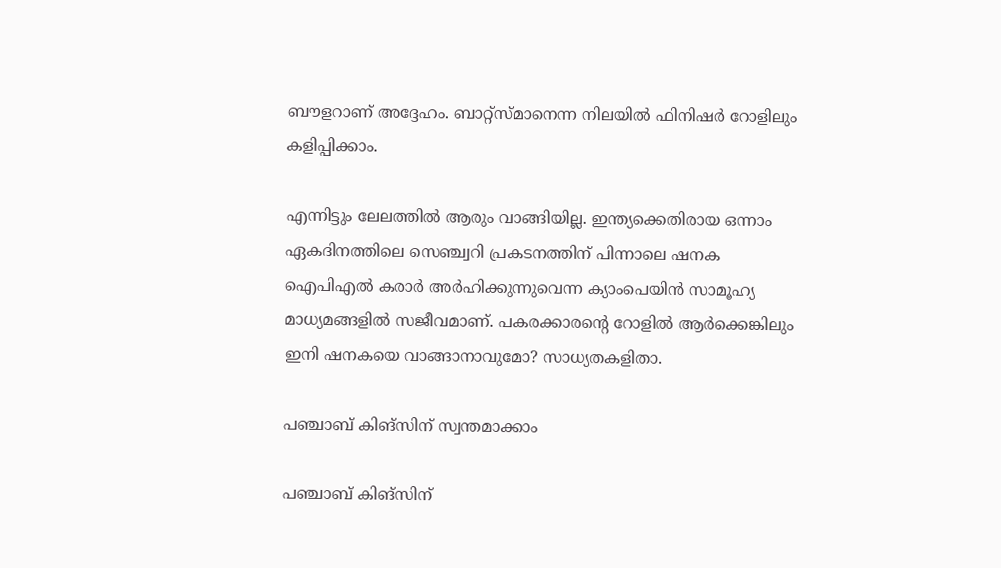ബൗളറാണ് അദ്ദേഹം. ബാറ്റ്‌സ്മാനെന്ന നിലയില്‍ ഫിനിഷര്‍ റോളിലും കളിപ്പിക്കാം.

എന്നിട്ടും ലേലത്തില്‍ ആരും വാങ്ങിയില്ല. ഇന്ത്യക്കെതിരായ ഒന്നാം ഏകദിനത്തിലെ സെഞ്ച്വറി പ്രകടനത്തിന് പിന്നാലെ ഷനക ഐപിഎല്‍ കരാര്‍ അര്‍ഹിക്കുന്നുവെന്ന ക്യാംപെയിന്‍ സാമൂഹ്യ മാധ്യമങ്ങളില്‍ സജീവമാണ്. പകരക്കാരന്റെ റോളില്‍ ആര്‍ക്കെങ്കിലും ഇനി ഷനകയെ വാങ്ങാനാവുമോ? സാധ്യതകളിതാ.

പഞ്ചാബ് കിങ്‌സിന് സ്വന്തമാക്കാം

പഞ്ചാബ് കിങ്‌സിന്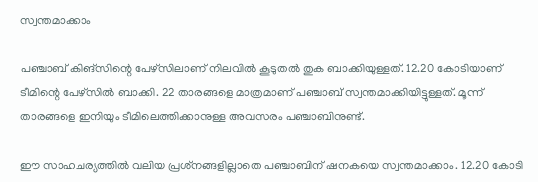സ്വന്തമാക്കാം

പഞ്ചാബ് കിങ്‌സിന്റെ പേഴ്‌സിലാണ് നിലവില്‍ കൂടുതല്‍ തുക ബാക്കിയുള്ളത്. 12.20 കോടിയാണ് ടീമിന്റെ പേഴ്‌സില്‍ ബാക്കി. 22 താരങ്ങളെ മാത്രമാണ് പഞ്ചാബ് സ്വന്തമാക്കിയിട്ടുള്ളത്. മൂന്ന് താരങ്ങളെ ഇനിയും ടീമിലെത്തിക്കാനുള്ള അവസരം പഞ്ചാബിനുണ്ട്.

ഈ സാഹചര്യത്തില്‍ വലിയ പ്രശ്‌നങ്ങളില്ലാതെ പഞ്ചാബിന് ഷനകയെ സ്വന്തമാക്കാം. 12.20 കോടി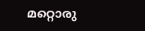മറ്റൊരു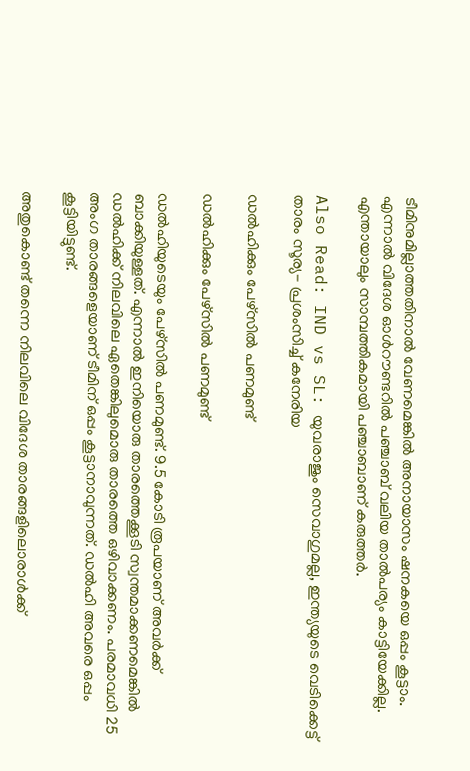ടീമിനുമില്ലാത്തതിനാല്‍ വേണമെങ്കില്‍ അനായാസം ഷനകയെ ഒപ്പം കൂട്ടാം. എന്നാല്‍ വിദേശ ഓള്‍റൗണ്ടറില്‍ പഞ്ചാബ് വലിയ താല്‍പര്യം കാട്ടിയേക്കില്ല. എന്തായാലും സാമ്പത്തികമായി പഞ്ചാബാണ് കരുത്തര്‍.

Also Read: IND vs SL: യുവരാജും സെവാഗുമല്ല, ഇന്ത്യയുടെ വെടിക്കെട്ട് താരം സൂര്യ- പ്രശംസിച്ച് കനേരിയ

ഡല്‍ഹിക്കും പേഴ്‌സില്‍ പണമുണ്ട്

ഡല്‍ഹിക്കും പേഴ്‌സില്‍ പണമുണ്ട്

ഡല്‍ഹിയുടെയും പേഴ്‌സില്‍ പണമുണ്ട്. 9.5 കോടി രൂപയാണ് അവര്‍ക്ക് ബാക്കിയുള്ളത്. എന്നാല്‍ ഇനിയൊരു താരത്തെക്കൂടി സ്വന്തമാക്കണമെങ്കില്‍ ഡല്‍ഹിക്ക് നിലവിലെ ഏതെങ്കിലുമൊരു താരത്തെ ഒഴിവാക്കണം. പരമാവധി 25 അംഗ താരങ്ങളെയാണ് ടീമിന് ഒപ്പം കൂട്ടാനാവുന്നത്. ഡല്‍ഹി അവരെ ഒപ്പം കൂട്ടിയിട്ടുണ്ട്.

അതുകൊണ്ട് തന്നെ നിലവിലെ വിദേശ താരങ്ങളിലൊരാള്‍ക്ക്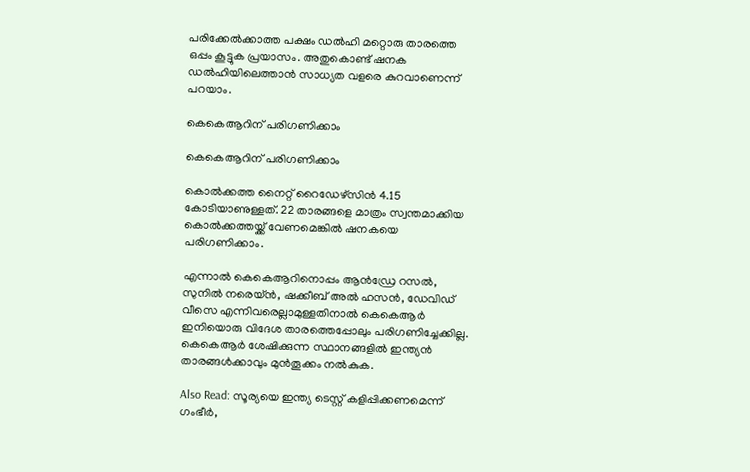പരിക്കേല്‍ക്കാത്ത പക്ഷം ഡല്‍ഹി മറ്റൊരു താരത്തെ ഒപ്പം കൂട്ടുക പ്രയാസം. അതുകൊണ്ട് ഷനക ഡല്‍ഹിയിലെത്താന്‍ സാധ്യത വളരെ കുറവാണെന്ന് പറയാം.

കെകെആറിന് പരിഗണിക്കാം

കെകെആറിന് പരിഗണിക്കാം

കൊല്‍ക്കത്ത നൈറ്റ് റൈഡേഴ്‌സിന്‍ 4.15 കോടിയാണുള്ളത്. 22 താരങ്ങളെ മാത്രം സ്വന്തമാക്കിയ കൊല്‍ക്കത്തയ്ക്ക് വേണമെങ്കില്‍ ഷനകയെ പരിഗണിക്കാം.

എന്നാല്‍ കെകെആറിനൊപ്പം ആന്‍ഡ്രേ റസല്‍, സുനില്‍ നരെയ്ന്‍, ഷക്കീബ് അല്‍ ഹസന്‍, ഡേവിഡ് വീസെ എന്നിവരെല്ലാമുള്ളതിനാല്‍ കെകെആര്‍ ഇനിയൊരു വിദേശ താരത്തെപ്പോലും പരിഗണിച്ചേക്കില്ല. കെകെആര്‍ ശേഷിക്കുന്ന സ്ഥാനങ്ങളില്‍ ഇന്ത്യന്‍ താരങ്ങള്‍ക്കാവും മുന്‍തൂക്കം നല്‍കുക.

Also Read: സൂര്യയെ ഇന്ത്യ ടെസ്റ്റ് കളിപ്പിക്കണമെന്ന് ഗംഭീര്‍,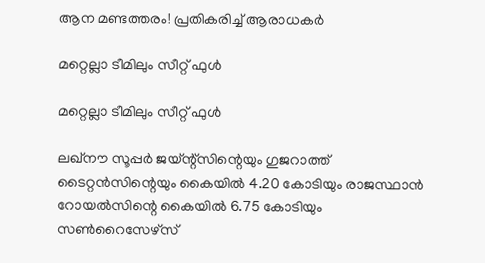ആന മണ്ടത്തരം! പ്രതികരിച്ച് ആരാധകര്‍

മറ്റെല്ലാ ടീമിലും സീറ്റ് ഫുള്‍

മറ്റെല്ലാ ടീമിലും സീറ്റ് ഫുള്‍

ലഖ്‌നൗ സൂപ്പര്‍ ജയ്ന്റ്‌സിന്റെയും ഗുജറാത്ത് ടൈറ്റന്‍സിന്റെയും കൈയില്‍ 4.20 കോടിയും രാജസ്ഥാന്‍ റോയല്‍സിന്റെ കൈയില്‍ 6.75 കോടിയും സണ്‍റൈസേഴ്‌സ്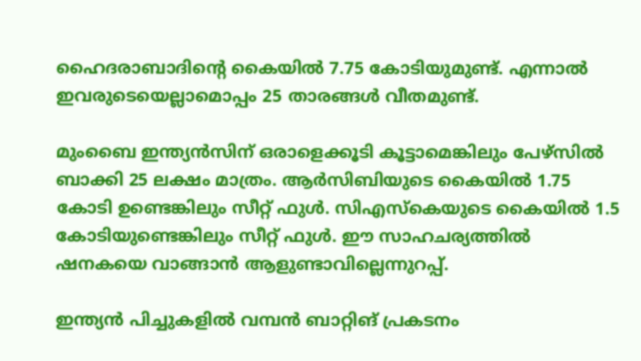ഹൈദരാബാദിന്റെ കൈയില്‍ 7.75 കോടിയുമുണ്ട്. എന്നാല്‍ ഇവരുടെയെല്ലാമൊപ്പം 25 താരങ്ങള്‍ വീതമുണ്ട്.

മുംബൈ ഇന്ത്യന്‍സിന് ഒരാളെക്കൂടി കൂട്ടാമെങ്കിലും പേഴ്‌സില്‍ ബാക്കി 25 ലക്ഷം മാത്രം. ആര്‍സിബിയുടെ കൈയില്‍ 1.75 കോടി ഉണ്ടെങ്കിലും സീറ്റ് ഫുള്‍. സിഎസ്‌കെയുടെ കൈയില്‍ 1.5 കോടിയുണ്ടെങ്കിലും സീറ്റ് ഫുള്‍. ഈ സാഹചര്യത്തില്‍ ഷനകയെ വാങ്ങാന്‍ ആളുണ്ടാവില്ലെന്നുറപ്പ്.

ഇന്ത്യന്‍ പിച്ചുകളില്‍ വമ്പന്‍ ബാറ്റിങ് പ്രകടനം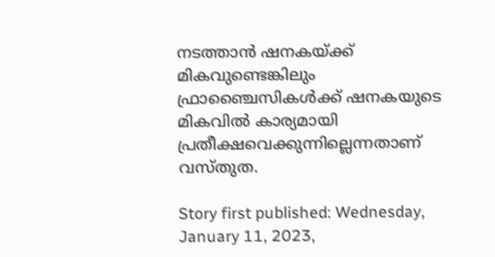നടത്താന്‍ ഷനകയ്ക്ക് മികവുണ്ടെങ്കിലും ഫ്രാഞ്ചൈസികള്‍ക്ക് ഷനകയുടെ മികവില്‍ കാര്യമായി പ്രതീക്ഷവെക്കുന്നില്ലെന്നതാണ് വസ്തുത.

Story first published: Wednesday, January 11, 2023,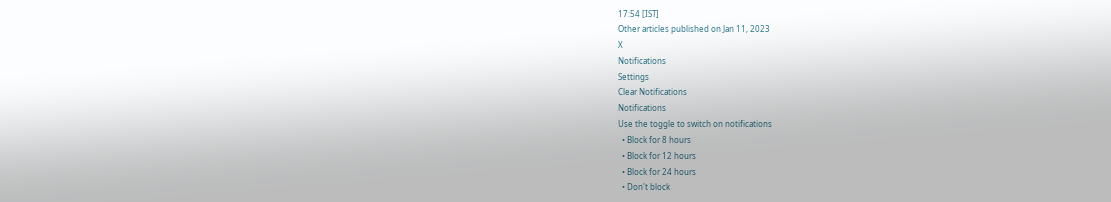17:54 [IST]
Other articles published on Jan 11, 2023
X
Notifications
Settings
Clear Notifications
Notifications
Use the toggle to switch on notifications
  • Block for 8 hours
  • Block for 12 hours
  • Block for 24 hours
  • Don't block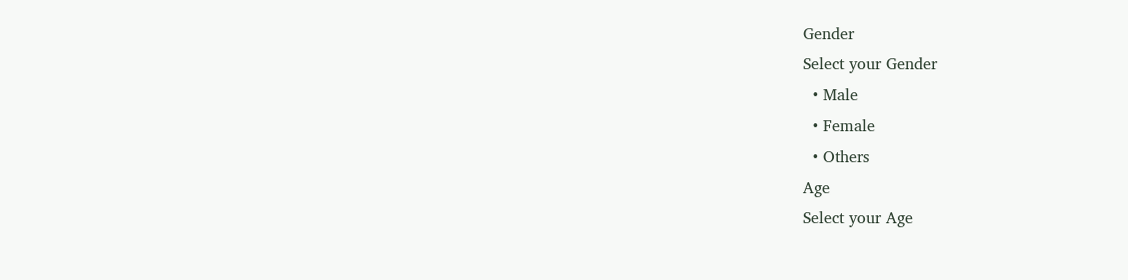Gender
Select your Gender
  • Male
  • Female
  • Others
Age
Select your Age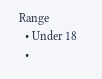Range
  • Under 18
  •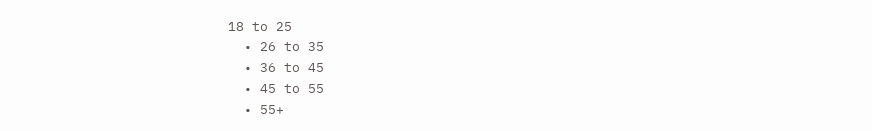18 to 25
  • 26 to 35
  • 36 to 45
  • 45 to 55
  • 55+